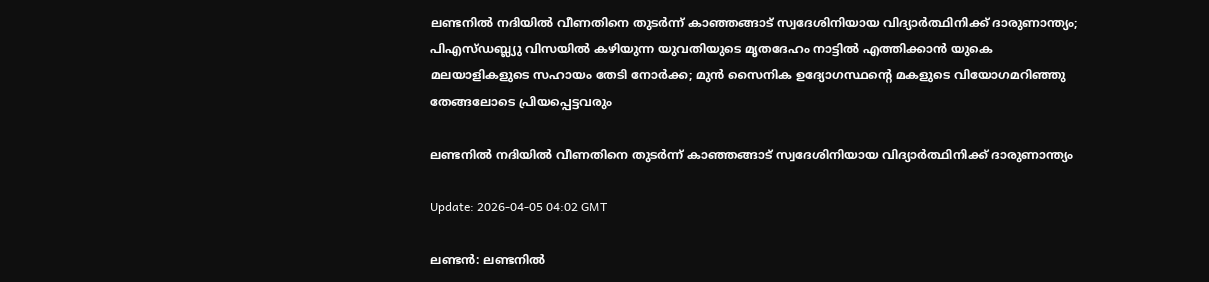ലണ്ടനില്‍ നദിയില്‍ വീണതിനെ തുടര്‍ന്ന് കാഞ്ഞങ്ങാട് സ്വദേശിനിയായ വിദ്യാര്‍ത്ഥിനിക്ക് ദാരുണാന്ത്യം; പിഎസ്ഡബ്ല്യു വിസയില്‍ കഴിയുന്ന യുവതിയുടെ മൃതദേഹം നാട്ടില്‍ എത്തിക്കാന്‍ യുകെ മലയാളികളുടെ സഹായം തേടി നോര്‍ക്ക; മുന്‍ സൈനിക ഉദ്യോഗസ്ഥന്റെ മകളുടെ വിയോഗമറിഞ്ഞു തേങ്ങലോടെ പ്രിയപ്പെട്ടവരും

ലണ്ടനില്‍ നദിയില്‍ വീണതിനെ തുടര്‍ന്ന് കാഞ്ഞങ്ങാട് സ്വദേശിനിയായ വിദ്യാര്‍ത്ഥിനിക്ക് ദാരുണാന്ത്യം

Update: 2026-04-05 04:02 GMT

ലണ്ടന്‍: ലണ്ടനില്‍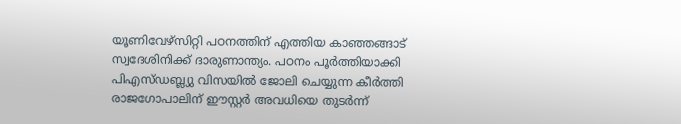യൂണിവേഴ്സിറ്റി പഠനത്തിന് എത്തിയ കാഞ്ഞങ്ങാട് സ്വദേശിനിക്ക് ദാരുണാന്ത്യം. പഠനം പൂര്‍ത്തിയാക്കി പിഎസ്ഡബ്ല്യു വിസയില്‍ ജോലി ചെയ്യുന്ന കീര്‍ത്തി രാജഗോപാലിന് ഈസ്റ്റര്‍ അവധിയെ തുടര്‍ന്ന്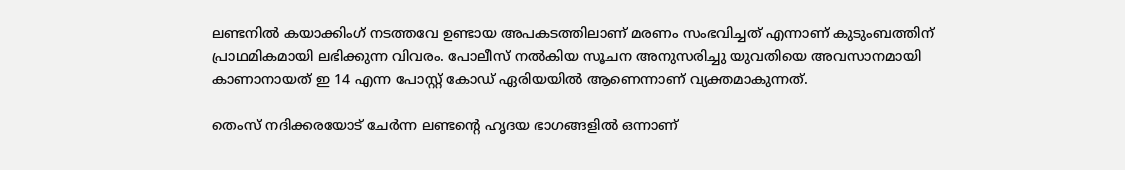ലണ്ടനില്‍ കയാക്കിംഗ് നടത്തവേ ഉണ്ടായ അപകടത്തിലാണ് മരണം സംഭവിച്ചത് എന്നാണ് കുടുംബത്തിന് പ്രാഥമികമായി ലഭിക്കുന്ന വിവരം. പോലീസ് നല്‍കിയ സൂചന അനുസരിച്ചു യുവതിയെ അവസാനമായി കാണാനായത് ഇ 14 എന്ന പോസ്റ്റ് കോഡ് ഏരിയയില്‍ ആണെന്നാണ് വ്യക്തമാകുന്നത്.

തെംസ് നദിക്കരയോട് ചേര്‍ന്ന ലണ്ടന്റെ ഹൃദയ ഭാഗങ്ങളില്‍ ഒന്നാണ്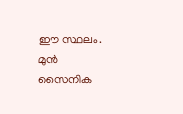ഈ സ്ഥലം. മുന്‍ സൈനിക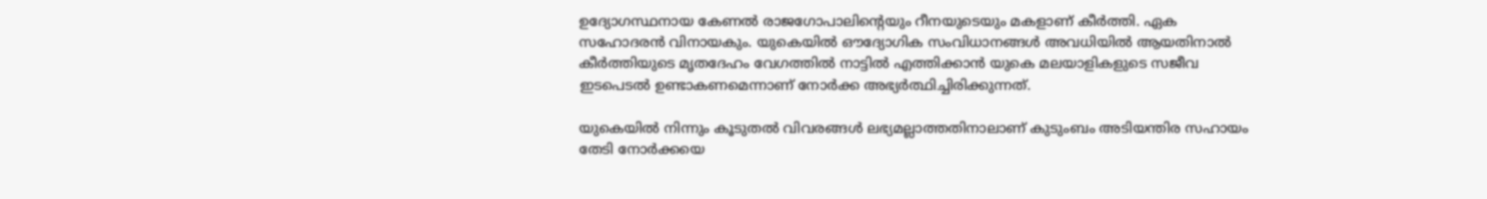ഉദ്യോഗസ്ഥനായ കേണല്‍ രാജഗോപാലിന്റെയും റീനയുടെയും മകളാണ് കീര്‍ത്തി. ഏക സഹോദരന്‍ വിനായകും. യുകെയില്‍ ഔദ്യോഗിക സംവിധാനങ്ങള്‍ അവധിയില്‍ ആയതിനാല്‍ കീര്‍ത്തിയുടെ മൃതദേഹം വേഗത്തില്‍ നാട്ടില്‍ എത്തിക്കാന്‍ യുകെ മലയാളികളുടെ സജീവ ഇടപെടല്‍ ഉണ്ടാകണമെന്നാണ് നോര്‍ക്ക അഭ്യര്‍ത്ഥിച്ചിരിക്കുന്നത്.

യുകെയില്‍ നിന്നും കൂടുതല്‍ വിവരങ്ങള്‍ ലഭ്യമല്ലാത്തതിനാലാണ് കുടുംബം അടിയന്തിര സഹായം തേടി നോര്‍ക്കയെ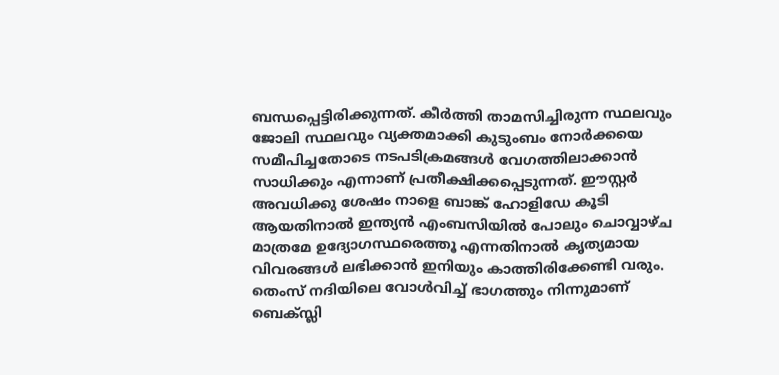ബന്ധപ്പെട്ടിരിക്കുന്നത്. കീര്‍ത്തി താമസിച്ചിരുന്ന സ്ഥലവും ജോലി സ്ഥലവും വ്യക്തമാക്കി കുടുംബം നോര്‍ക്കയെ സമീപിച്ചതോടെ നടപടിക്രമങ്ങള്‍ വേഗത്തിലാക്കാന്‍ സാധിക്കും എന്നാണ് പ്രതീക്ഷിക്കപ്പെടുന്നത്. ഈസ്റ്റര്‍ അവധിക്കു ശേഷം നാളെ ബാങ്ക് ഹോളിഡേ കൂടി ആയതിനാല്‍ ഇന്ത്യന്‍ എംബസിയില്‍ പോലും ചൊവ്വാഴ്ച മാത്രമേ ഉദ്യോഗസ്ഥരെത്തൂ എന്നതിനാല്‍ കൃത്യമായ വിവരങ്ങള്‍ ലഭിക്കാന്‍ ഇനിയും കാത്തിരിക്കേണ്ടി വരും. തെംസ് നദിയിലെ വോള്‍വിച്ച് ഭാഗത്തും നിന്നുമാണ് ബെക്സ്ലി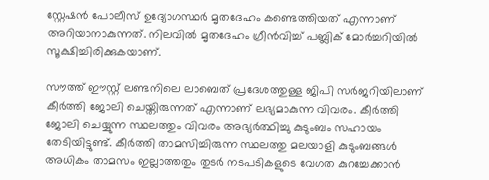സ്റ്റേഷന്‍ പോലീസ് ഉദ്യോഗസ്ഥര്‍ മൃതദേഹം കണ്ടെത്തിയത് എന്നാണ് അറിയാനാകുന്നത്. നിലവില്‍ മൃതദേഹം ഗ്രീന്‍വിച്ച് പബ്ലിക് മോര്‍ച്ചറിയില്‍ സൂക്ഷിച്ചിരിക്കുകയാണ്.

സൗത്ത് ഈസ്റ്റ് ലണ്ടനിലെ ലാബെത് പ്രദേശത്തുള്ള ജിപി സര്‍ജറിയിലാണ് കീര്‍ത്തി ജോലി ചെയ്തിരുന്നത് എന്നാണ് ലഭ്യമാകുന്ന വിവരം. കീര്‍ത്തി ജോലി ചെയ്യുന്ന സ്ഥലത്തും വിവരം അഭ്യര്‍ത്ഥിച്ചു കുടുംബം സഹായം തേടിയിട്ടുണ്ട്. കീര്‍ത്തി താമസിച്ചിരുന്ന സ്ഥലത്തു മലയാളി കുടുംബങ്ങള്‍ അധികം താമസം ഇല്ലാത്തതും തുടര്‍ നടപടികളുടെ വേഗത കുറച്ചേക്കാന്‍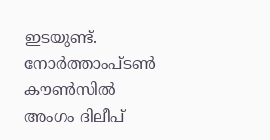ഇടയുണ്ട്. നോര്‍ത്താംപ്ടണ്‍ കൗണ്‍സില്‍ അംഗം ദിലീപ്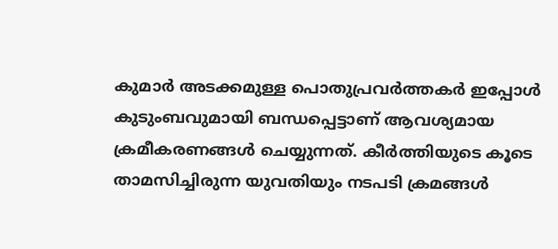കുമാര്‍ അടക്കമുള്ള പൊതുപ്രവര്‍ത്തകര്‍ ഇപ്പോള്‍ കുടുംബവുമായി ബന്ധപ്പെട്ടാണ് ആവശ്യമായ ക്രമീകരണങ്ങള്‍ ചെയ്യുന്നത്. കീര്‍ത്തിയുടെ കൂടെ താമസിച്ചിരുന്ന യുവതിയും നടപടി ക്രമങ്ങള്‍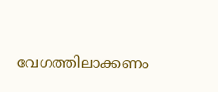വേഗത്തിലാക്കണം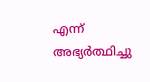എന്ന് അഭ്യര്‍ത്ഥിച്ചു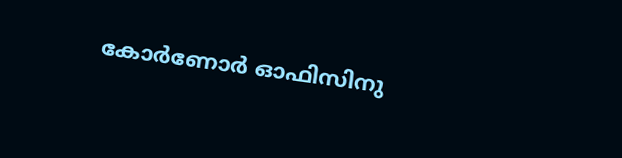കോര്‍ണോര്‍ ഓഫിസിനു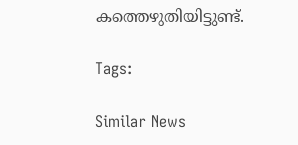കത്തെഴുതിയിട്ടുണ്ട്.

Tags:

Similar News